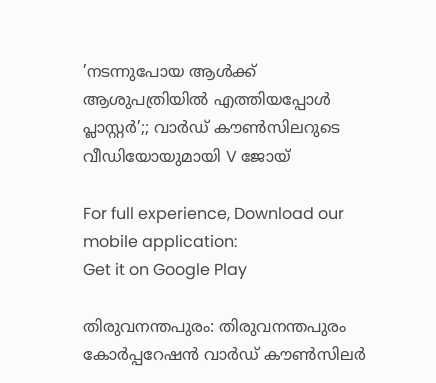’നടന്നുപോയ ആൾക്ക് ആശുപത്രിയിൽ എത്തിയപ്പോൾ പ്ലാസ്റ്റർ’;; വാർഡ് കൗൺസിലറുടെ വീഡിയോയുമായി V ജോയ്

For full experience, Download our mobile application:
Get it on Google Play

തിരുവനന്തപുരം: തിരുവനന്തപുരം കോര്‍പ്പറേഷന്‍ വാര്‍ഡ് കൗണ്‍സിലര്‍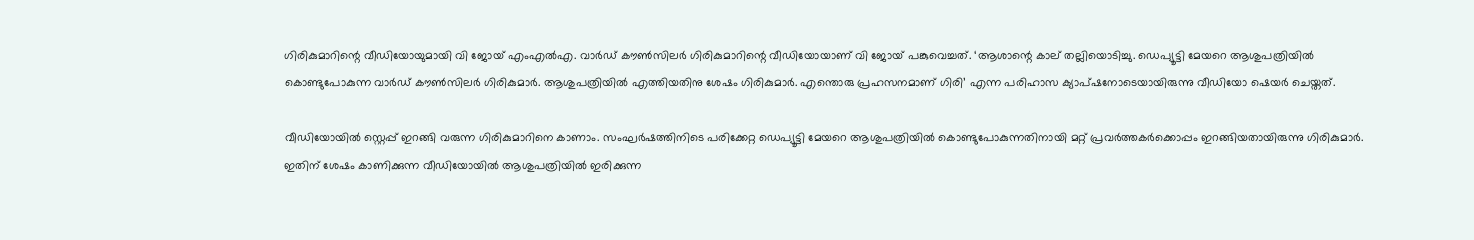ഗിരികുമാറിന്റെ വീഡിയോയുമായി വി ജോയ് എംഎല്‍എ. വാര്‍ഡ് കൗണ്‍സിലര്‍ ഗിരികുമാറിന്റെ വീഡിയോയാണ് വി ജോയ് പങ്കുവെച്ചത്. ‘ആശാന്റെ കാല് തല്ലിയൊടിച്ചു. ഡെപ്യൂട്ടി മേയറെ ആശുപത്രിയില്‍ കൊണ്ടുപോകുന്ന വാര്‍ഡ് കൗണ്‍സിലര്‍ ഗിരികുമാര്‍. ആശുപത്രിയില്‍ എത്തിയതിനു ശേഷം ഗിരികുമാര്‍. എന്തൊരു പ്രഹസനമാണ് ഗിരി’ എന്ന പരിഹാസ ക്യാപ്ഷനോടെയായിരുന്നു വീഡിയോ ഷെയര്‍ ചെയ്തത്.

വീഡിയോയില്‍ സ്റ്റെപ്പ് ഇറങ്ങി വരുന്ന ഗിരികുമാറിനെ കാണാം. സംഘര്‍ഷത്തിനിടെ പരിക്കേറ്റ ഡെപ്യൂട്ടി മേയറെ ആശുപത്രിയില്‍ കൊണ്ടുപോകുന്നതിനായി മറ്റ് പ്രവര്‍ത്തകര്‍ക്കൊപ്പം ഇറങ്ങിയതായിരുന്നു ഗിരികുമാര്‍. ഇതിന് ശേഷം കാണിക്കുന്ന വീഡിയോയില്‍ ആശുപത്രിയില്‍ ഇരിക്കുന്ന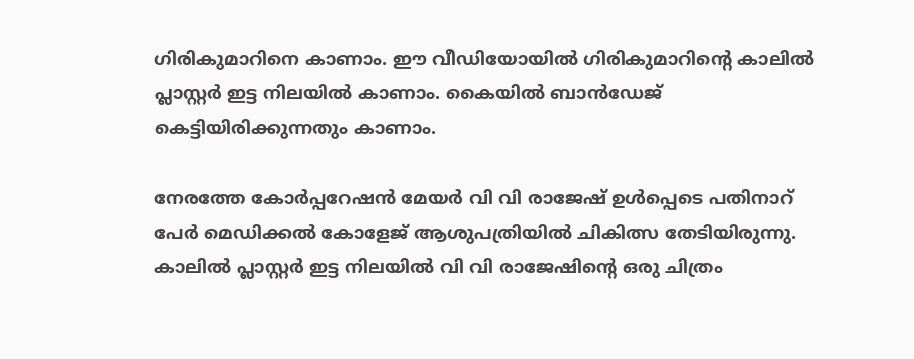ഗിരികുമാറിനെ കാണാം. ഈ വീഡിയോയില്‍ ഗിരികുമാറിന്റെ കാലില്‍ പ്ലാസ്റ്റര്‍ ഇട്ട നിലയില്‍ കാണാം. കൈയില്‍ ബാന്‍ഡേജ് കെട്ടിയിരിക്കുന്നതും കാണാം.

നേരത്തേ കോര്‍പ്പറേഷന്‍ മേയര്‍ വി വി രാജേഷ് ഉള്‍പ്പെടെ പതിനാറ് പേര്‍ മെഡിക്കല്‍ കോളേജ് ആശുപത്രിയില്‍ ചികിത്സ തേടിയിരുന്നു. കാലില്‍ പ്ലാസ്റ്റര്‍ ഇട്ട നിലയില്‍ വി വി രാജേഷിന്റെ ഒരു ചിത്രം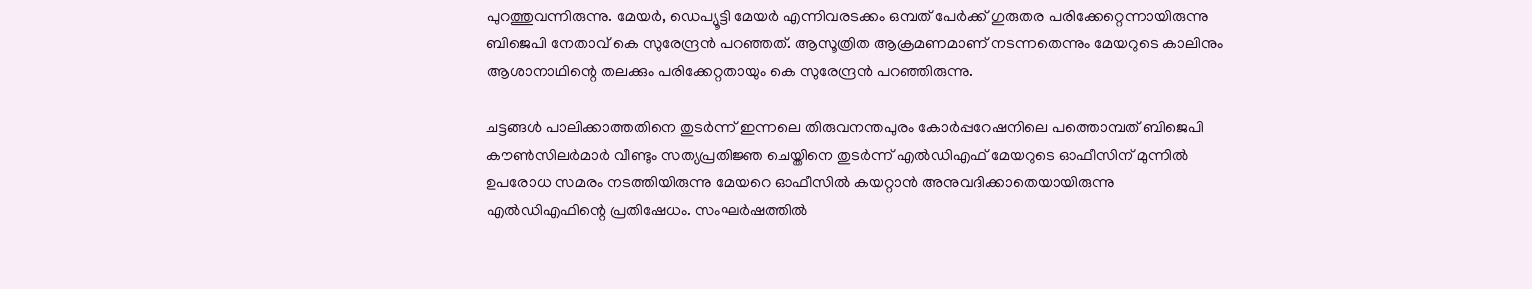പുറത്തുവന്നിരുന്നു. മേയര്‍, ഡെപ്യൂട്ടി മേയര്‍ എന്നിവരടക്കം ഒമ്പത് പേര്‍ക്ക് ഗുരുതര പരിക്കേറ്റെന്നായിരുന്നു ബിജെപി നേതാവ് കെ സുരേന്ദ്രന്‍ പറഞ്ഞത്. ആസൂത്രിത ആക്രമണമാണ് നടന്നതെന്നും മേയറുടെ കാലിനും ആശാനാഥിന്റെ തലക്കും പരിക്കേറ്റതായും കെ സുരേന്ദ്രന്‍ പറഞ്ഞിരുന്നു.

ചട്ടങ്ങള്‍ പാലിക്കാത്തതിനെ തുടര്‍ന്ന് ഇന്നലെ തിരുവനന്തപുരം കോര്‍പ്പറേഷനിലെ പത്തൊമ്പത് ബിജെപി കൗണ്‍സിലര്‍മാര്‍ വീണ്ടും സത്യപ്രതിജ്ഞ ചെയ്തിനെ തുടര്‍ന്ന് എല്‍ഡിഎഫ് മേയറുടെ ഓഫീസിന് മുന്നില്‍ ഉപരോധ സമരം നടത്തിയിരുന്നു മേയറെ ഓഫീസില്‍ കയറ്റാന്‍ അനുവദിക്കാതെയായിരുന്നു എല്‍ഡിഎഫിന്റെ പ്രതിഷേധം. സംഘര്‍ഷത്തില്‍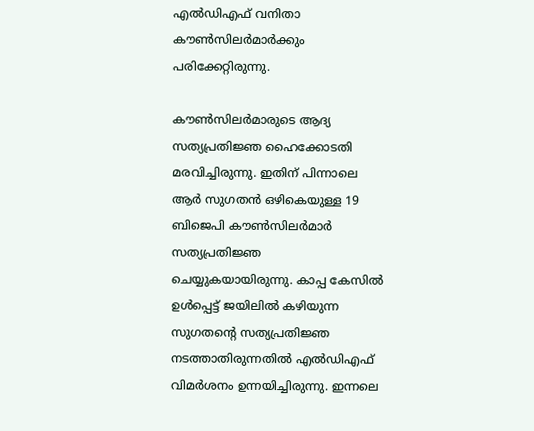എല്‍ഡിഎഫ് വനിതാ കൗണ്‍സിലര്‍മാര്‍ക്കും പരിക്കേറ്റിരുന്നു.

കൗണ്‍സിലര്‍മാരുടെ ആദ്യ സത്യപ്രതിജ്ഞ ഹൈക്കോടതി മരവിച്ചിരുന്നു. ഇതിന് പിന്നാലെ ആര്‍ സുഗതന്‍ ഒഴികെയുള്ള 19 ബിജെപി കൗണ്‍സിലര്‍മാര്‍ സത്യപ്രതിജ്ഞ ചെയ്യുകയായിരുന്നു. കാപ്പ കേസില്‍ ഉള്‍പ്പെട്ട് ജയിലില്‍ കഴിയുന്ന സുഗതന്റെ സത്യപ്രതിജ്ഞ നടത്താതിരുന്നതില്‍ എല്‍ഡിഎഫ് വിമര്‍ശനം ഉന്നയിച്ചിരുന്നു. ഇന്നലെ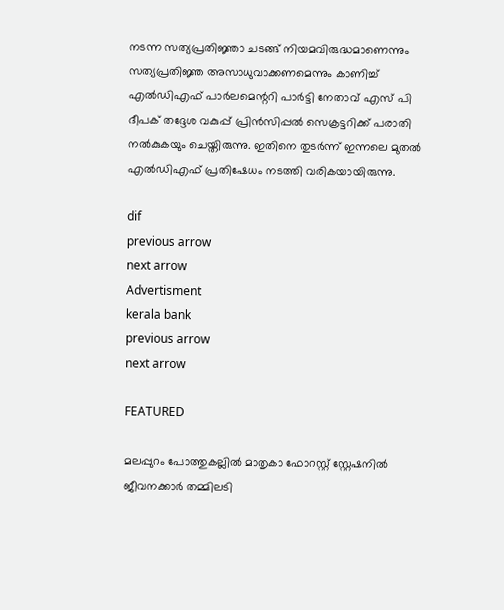നടന്ന സത്യപ്രതിജ്ഞാ ചടങ്ങ് നിയമവിരുദ്ധമാണെന്നും സത്യപ്രതിജ്ഞ അസാധുവാക്കണമെന്നും കാണിച്ച് എല്‍ഡിഎഫ് പാര്‍ലമെന്ററി പാര്‍ട്ടി നേതാവ് എസ് പി ദീപക് തദ്ദേശ വകുപ്പ് പ്രിന്‍സിപ്പല്‍ സെക്രട്ടറിക്ക് പരാതി നല്‍കുകയും ചെയ്തിരുന്നു. ഇതിനെ തുടര്‍ന്ന് ഇന്നലെ മുതല്‍ എല്‍ഡിഎഫ് പ്രതിഷേധം നടത്തി വരികയായിരുന്നു.

dif
previous arrow
next arrow
Advertisment
kerala bank
previous arrow
next arrow

FEATURED

മലപ്പുറം പോത്തുകല്ലിൽ മാതൃകാ ഫോറസ്റ്റ് സ്റ്റേഷനില്‍ ജീവനക്കാര്‍ തമ്മിലടി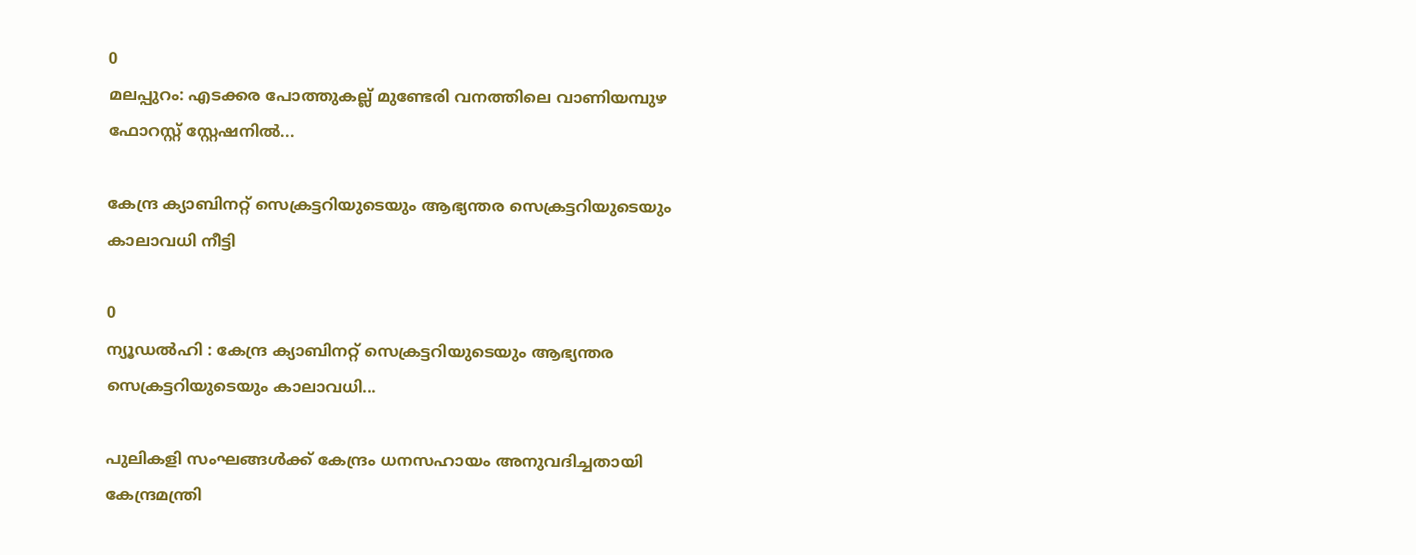0
മലപ്പുറം: എടക്കര പോത്തുകല്ല് മുണ്ടേരി വനത്തിലെ വാണിയമ്പുഴ ഫോറസ്റ്റ് സ്റ്റേഷനില്‍...

കേന്ദ്ര ക്യാബിനറ്റ് സെക്രട്ടറിയുടെയും ആഭ്യന്തര സെക്രട്ടറിയുടെയും കാലാവധി നീട്ടി

0
ന്യൂഡൽഹി : കേന്ദ്ര ക്യാബിനറ്റ് സെക്രട്ടറിയുടെയും ആഭ്യന്തര സെക്രട്ടറിയുടെയും കാലാവധി...

പുലികളി സംഘങ്ങൾക്ക് കേന്ദ്രം ധനസഹായം അനുവദിച്ചതായി കേന്ദ്രമന്ത്രി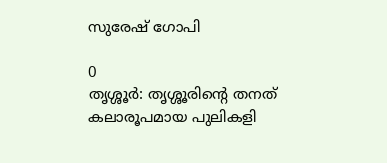സുരേഷ് ഗോപി

0
തൃശ്ശൂർ: തൃശ്ശൂരിന്റെ തനത് കലാരൂപമായ പുലികളി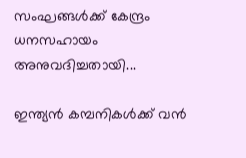സംഘങ്ങൾക്ക് കേന്ദ്രം ധനസഹായം അനുവദിച്ചതായി...

ഇന്ത്യൻ കമ്പനികൾക്ക് വൻ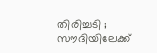തിരിച്ചടി ; സൗദിയിലേക്ക്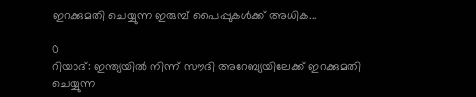ഇറക്കുമതി ചെയ്യുന്ന ഇരുമ്പ് പൈപ്പുകൾക്ക് അധിക...

0
റിയാദ്: ഇന്ത്യയിൽ നിന്ന് സൗദി അറേബ്യയിലേക്ക് ഇറക്കുമതി ചെയ്യുന്ന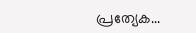പ്രത്യേക...